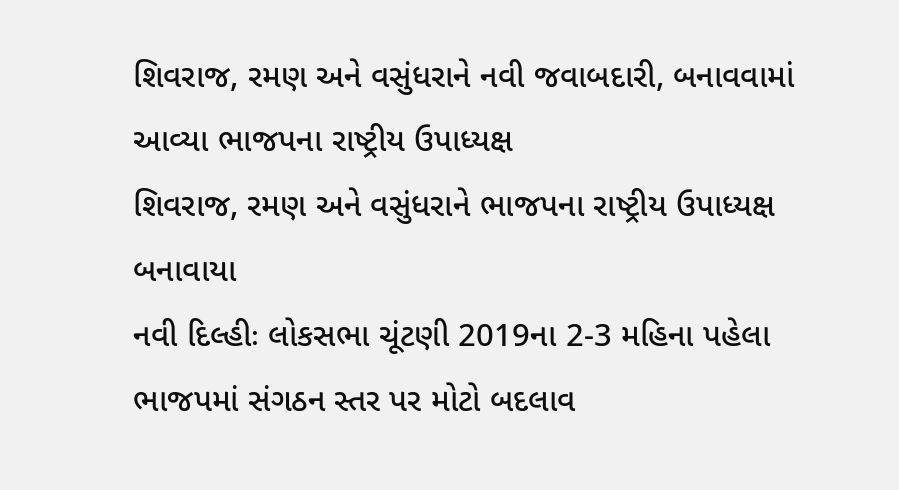શિવરાજ, રમણ અને વસુંધરાને નવી જવાબદારી, બનાવવામાં આવ્યા ભાજપના રાષ્ટ્રીય ઉપાધ્યક્ષ
શિવરાજ, રમણ અને વસુંધરાને ભાજપના રાષ્ટ્રીય ઉપાધ્યક્ષ બનાવાયા
નવી દિલ્હીઃ લોકસભા ચૂંટણી 2019ના 2-3 મહિના પહેલા ભાજપમાં સંગઠન સ્તર પર મોટો બદલાવ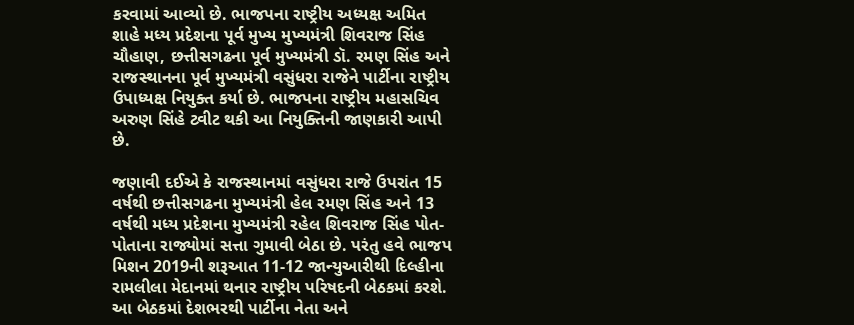કરવામાં આવ્યો છે. ભાજપના રાષ્ટ્રીય અધ્યક્ષ અમિત શાહે મધ્ય પ્રદેશના પૂર્વ મુખ્ય મુખ્યમંત્રી શિવરાજ સિંહ ચૌહાણ, છત્તીસગઢના પૂર્વ મુખ્યમંત્રી ડૉ. રમણ સિંહ અને રાજસ્થાનના પૂર્વ મુખ્યમંત્રી વસુંધરા રાજેને પાર્ટીના રાષ્ટ્રીય ઉપાધ્યક્ષ નિયુક્ત કર્યા છે. ભાજપના રાષ્ટ્રીય મહાસચિવ અરુણ સિંહે ટ્વીટ થકી આ નિયુક્તિની જાણકારી આપી છે.

જણાવી દઈએ કે રાજસ્થાનમાં વસુંધરા રાજે ઉપરાંત 15 વર્ષથી છત્તીસગઢના મુખ્યમંત્રી હેલ રમણ સિંહ અને 13 વર્ષથી મધ્ય પ્રદેશના મુખ્યમંત્રી રહેલ શિવરાજ સિંહ પોત-પોતાના રાજ્યોમાં સત્તા ગુમાવી બેઠા છે. પરંતુ હવે ભાજપ મિશન 2019ની શરૂઆત 11-12 જાન્યુઆરીથી દિલ્હીના રામલીલા મેદાનમાં થનાર રાષ્ટ્રીય પરિષદની બેઠકમાં કરશે.
આ બેઠકમાં દેશભરથી પાર્ટીના નેતા અને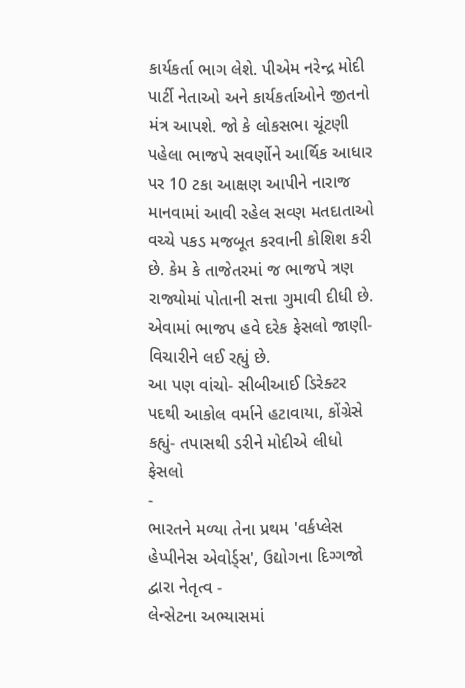કાર્યકર્તા ભાગ લેશે. પીએમ નરેન્દ્ર મોદી પાર્ટી નેતાઓ અને કાર્યકર્તાઓને જીતનો મંત્ર આપશે. જો કે લોકસભા ચૂંટણી પહેલા ભાજપે સવર્ણોને આર્થિક આધાર પર 10 ટકા આક્ષણ આપીને નારાજ માનવામાં આવી રહેલ સવ્ણ મતદાતાઓ વચ્ચે પકડ મજબૂત કરવાની કોશિશ કરી છે. કેમ કે તાજેતરમાં જ ભાજપે ત્રણ રાજ્યોમાં પોતાની સત્તા ગુમાવી દીધી છે. એવામાં ભાજપ હવે દરેક ફેસલો જાણી-વિચારીને લઈ રહ્યું છે.
આ પણ વાંચો- સીબીઆઈ ડિરેક્ટર પદથી આકોલ વર્માને હટાવાયા, કોંગ્રેસે કહ્યું- તપાસથી ડરીને મોદીએ લીધો ફેસલો
-
ભારતને મળ્યા તેના પ્રથમ 'વર્કપ્લેસ હેપ્પીનેસ એવોર્ડ્સ', ઉદ્યોગના દિગ્ગજો દ્વારા નેતૃત્વ -
લેન્સેટના અભ્યાસમાં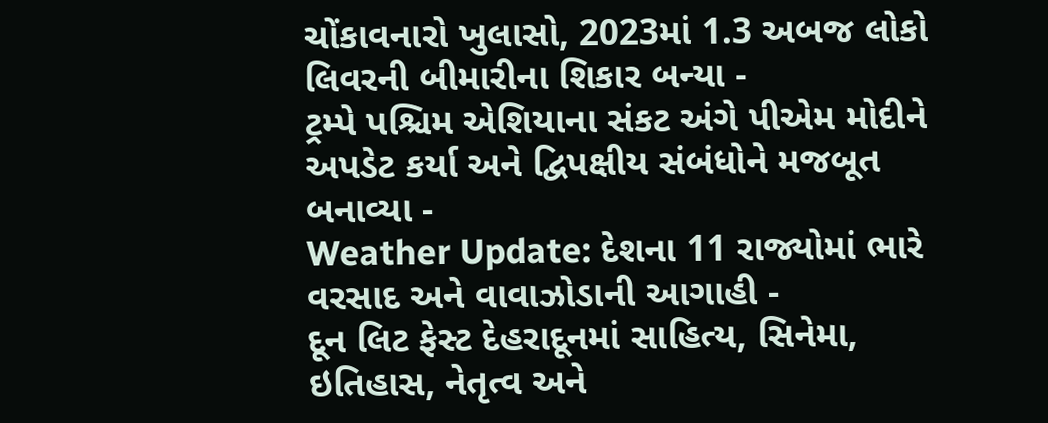ચોંકાવનારો ખુલાસો, 2023માં 1.3 અબજ લોકો લિવરની બીમારીના શિકાર બન્યા -
ટ્રમ્પે પશ્ચિમ એશિયાના સંકટ અંગે પીએમ મોદીને અપડેટ કર્યા અને દ્વિપક્ષીય સંબંધોને મજબૂત બનાવ્યા -
Weather Update: દેશના 11 રાજ્યોમાં ભારે વરસાદ અને વાવાઝોડાની આગાહી -
દૂન લિટ ફેસ્ટ દેહરાદૂનમાં સાહિત્ય, સિનેમા, ઇતિહાસ, નેતૃત્વ અને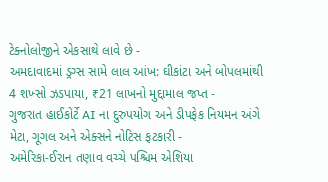ટેક્નોલોજીને એકસાથે લાવે છે -
અમદાવાદમાં ડ્રગ્સ સામે લાલ આંખ: ઘીકાંટા અને બોપલમાંથી 4 શખ્સો ઝડપાયા, ₹21 લાખનો મુદ્દામાલ જપ્ત -
ગુજરાત હાઈકોર્ટે AI ના દુરુપયોગ અને ડીપફેક નિયમન અંગે મેટા, ગૂગલ અને એક્સને નોટિસ ફટકારી -
અમેરિકા-ઈરાન તણાવ વચ્ચે પશ્ચિમ એશિયા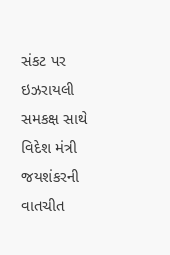સંકટ પર ઇઝરાયલી સમકક્ષ સાથે વિદેશ મંત્રી જયશંકરની વાતચીત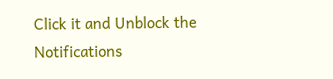Click it and Unblock the Notifications